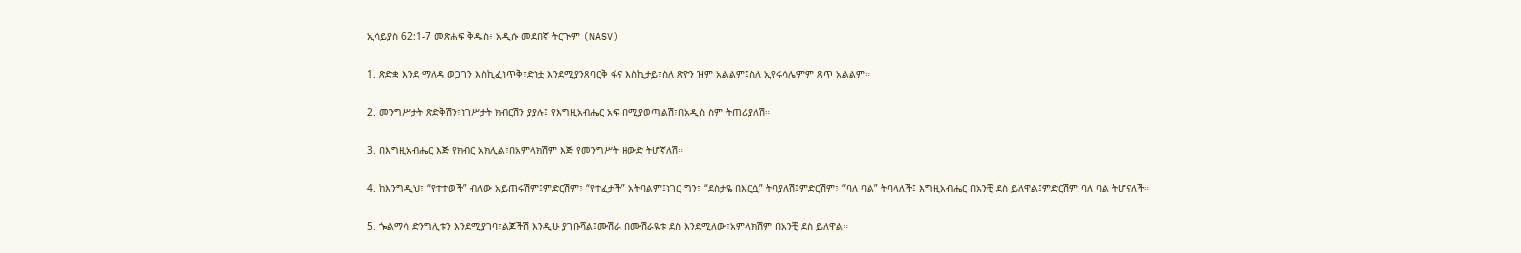ኢሳይያስ 62:1-7 መጽሐፍ ቅዱስ፥ አዲሱ መደበኛ ትርጒም (NASV)

1. ጽድቋ እንደ ማለዳ ወጋገን እስኪፈነጥቅ፣ድነቷ እንደሚያንጸባርቅ ፋና እስኪታይ፣ስለ ጽዮን ዝም አልልም፤ስለ ኢየሩሳሌምም ጸጥ አልልም።

2. መንግሥታት ጽድቅሽን፣ነገሥታት ክብርሽን ያያሉ፤ የእግዚአብሔር አፍ በሚያወጣልሽ፣በአዲስ ስም ትጠሪያለሽ።

3. በእግዚአብሔር እጅ የክብር አክሊል፣በአምላክሽም እጅ የመንግሥት ዘውድ ትሆኛለሽ።

4. ከእንግዲህ፣ “የተተወች” ብለው አይጠሩሽም፤ምድርሽም፣ “የተፈታች” አትባልም፤ነገር ግን፣ “ደስታዬ በእርሷ” ትባያለሽ፤ምድርሽም፣ “ባለ ባል” ትባላለች፤ እግዚአብሔር በአንቺ ደስ ይለዋል፤ምድርሽም ባለ ባል ትሆናለች።

5. ጐልማሳ ድንግሊቱን እንደሚያገባ፣ልጆችሽ እንዲሁ ያገቡሻል፤ሙሽራ በሙሽራዪቱ ደስ እንደሚለው፣አምላክሽም በአንቺ ደስ ይለዋል።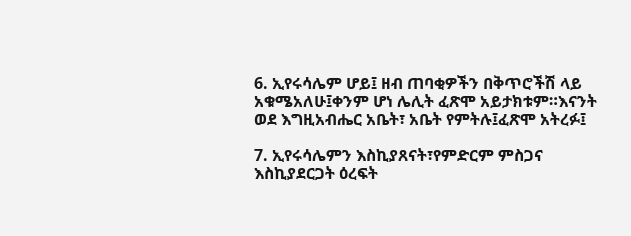6. ኢየሩሳሌም ሆይ፤ ዘብ ጠባቂዎችን በቅጥሮችሽ ላይ አቁሜአለሁ፤ቀንም ሆነ ሌሊት ፈጽሞ አይታክቱም።እናንት ወደ እግዚአብሔር አቤት፣ አቤት የምትሉ፤ፈጽሞ አትረፉ፤

7. ኢየሩሳሌምን እስኪያጸናት፣የምድርም ምስጋና እስኪያደርጋት ዕረፍት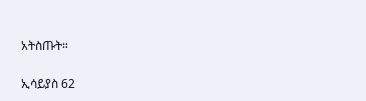አትስጡት።

ኢሳይያስ 62